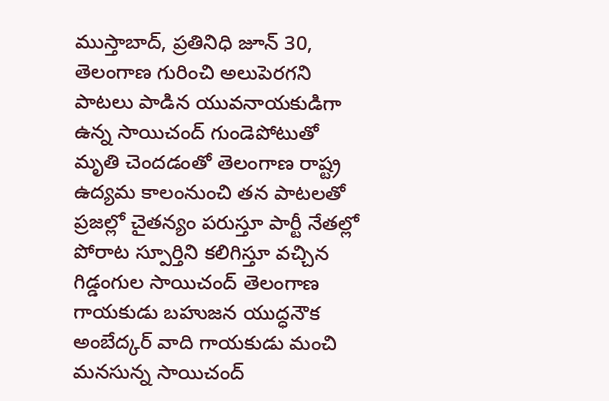ముస్తాబాద్, ప్రతినిధి జూన్ 30,
తెలంగాణ గురించి అలుపెరగని పాటలు పాడిన యువనాయకుడిగా ఉన్న సాయిచంద్ గుండెపోటుతో మృతి చెందడంతో తెలంగాణ రాష్ట్ర ఉద్యమ కాలంనుంచి తన పాటలతో ప్రజల్లో చైతన్యం పరుస్తూ పార్టీ నేతల్లో పోరాట స్పూర్తిని కలిగిస్తూ వచ్చిన గిడ్డంగుల సాయిచంద్ తెలంగాణ గాయకుడు బహుజన యుద్ధనౌక అంబేద్కర్ వాది గాయకుడు మంచి మనసున్న సాయిచంద్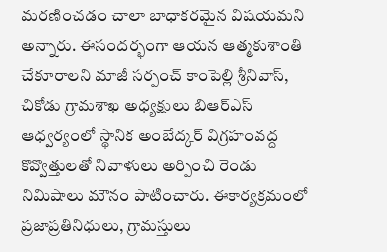మరణించడం చాలా బాధాకరమైన విషయమని అన్నారు. ఈసందర్భంగా ఆయన ఆత్మకుశాంతి చేకూరాలని మాజీ సర్పంచ్ కాంపెల్లి శ్రీనివాస్, చికోడు గ్రామశాఖ అధ్యక్షులు బిఆర్ఎస్ ఆధ్వర్యంలో స్థానిక అంబేద్కర్ విగ్రహంవద్ద కొవ్వొత్తులతో నివాళులు అర్పించి రెండు నిమిషాలు మౌనం పాటించారు. ఈకార్యక్రమంలో ప్రజాప్రతినిధులు, గ్రామస్తులు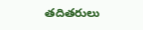తదితరులు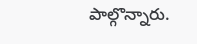పాల్గొన్నారు.